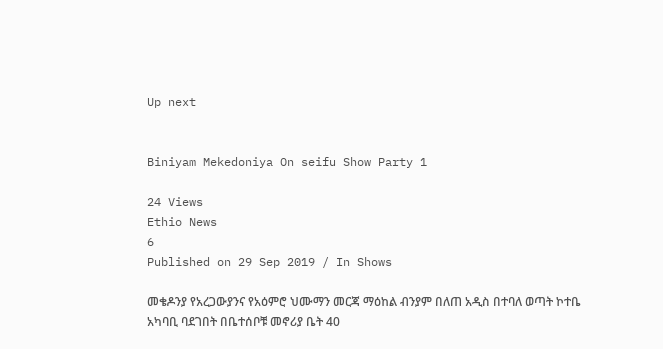Up next


Biniyam Mekedoniya On seifu Show Party 1

24 Views
Ethio News
6
Published on 29 Sep 2019 / In Shows

መቄዶንያ የአረጋውያንና የአዕምሮ ህሙማን መርጃ ማዕከል ብንያም በለጠ አዲስ በተባለ ወጣት ኮተቤ አካባቢ ባደገበት በቤተሰቦቹ መኖሪያ ቤት 40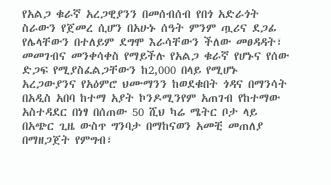የአልጋ ቁራኛ አረጋዊያንን በመሰብሰብ የበጎ አድራጎት ስራውን የጀመረ ሲሆን በአሁኑ ሰዓት ምንም ጧሪና ደጋፊ የሌላቸውን በተለይም ደግሞ እራሳቸውን ችለው መፀዳዳት፣ መመገብና መንቀሳቀስ የማይችሉ የአልጋ ቁራኛ የሆኑና የሰው ድጋፍ የሚያስፈልጋቸውን ከ2,000 በላይ የሚሆኑ አረጋውያንና የአዕምሮ ህሙማንን ከወደቁበት ጎዳና በማንሳት በአዲስ አበባ ከተማ አያት ኮንዶሚንየም አጠገብ የከተማው አስተዳደር በነፃ በሰጠው 50 ሺህ ካሬ ሜትር ቦታ ላይ በአጭር ጊዜ ውስጥ ግንባታ በማከናወን አመቺ መጠለያ በማዘጋጀት የምግብ፣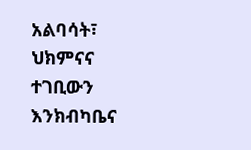አልባሳት፣ ህክምናና ተገቢውን እንክብካቤና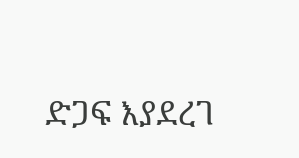ድጋፍ እያደረገ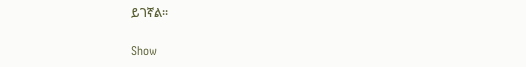ይገኛል፡፡

Show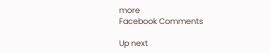more
Facebook Comments

Up next